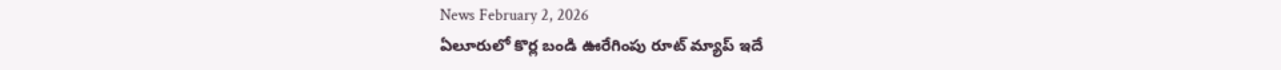News February 2, 2026
ఏలూరులో కొర్ల బండి ఊరేగింపు రూట్ మ్యాప్ ఇదే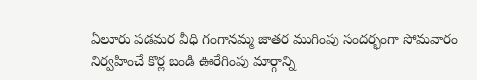ఏలూరు పడమర వీధి గంగానమ్మ జాతర ముగింపు సందర్భంగా సోమవారం నిర్వహించే కొర్ల బండి ఊరేగింపు మార్గాన్ని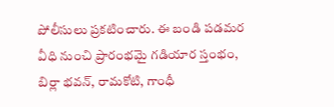పోలీసులు ప్రకటించారు. ఈ బండి పడమర వీధి నుంచి ప్రారంభమై గడియార స్తంభం, బిర్లా భవన్, రామకోటి, గాంధీ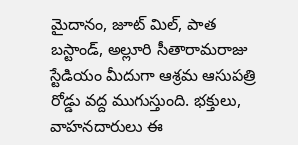మైదానం, జూట్ మిల్, పాత బస్టాండ్, అల్లూరి సీతారామరాజు స్టేడియం మీదుగా ఆశ్రమ ఆసుపత్రి రోడ్డు వద్ద ముగుస్తుంది. భక్తులు, వాహనదారులు ఈ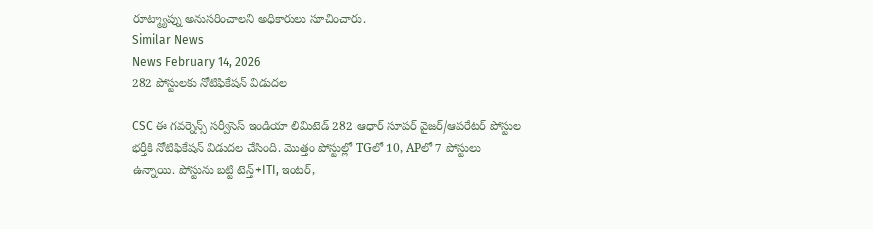రూట్మ్యాప్ను అనుసరించాలని అధికారులు సూచించారు.
Similar News
News February 14, 2026
282 పోస్టులకు నోటిఫికేషన్ విడుదల

CSC ఈ గవర్నెన్స్ సర్వీసెస్ ఇండియా లిమిటెడ్ 282 ఆధార్ సూపర్ వైజర్/ఆపరేటర్ పోస్టుల భర్తీకి నోటిఫికేషన్ విడుదల చేసింది. మొత్తం పోస్టుల్లో TGలో 10, APలో 7 పోస్టులు ఉన్నాయి. పోస్టును బట్టి టెన్త్+ITI, ఇంటర్,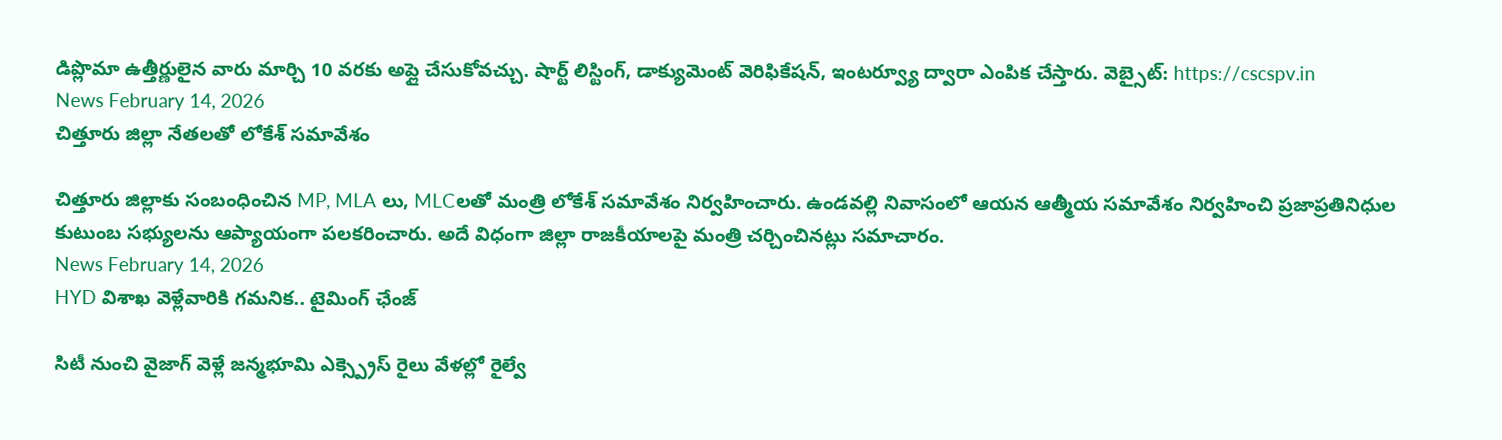డిప్లొమా ఉత్తీర్ణులైన వారు మార్చి 10 వరకు అప్లై చేసుకోవచ్చు. షార్ట్ లిస్టింగ్, డాక్యుమెంట్ వెరిఫికేషన్, ఇంటర్వ్యూ ద్వారా ఎంపిక చేస్తారు. వెబ్సైట్: https://cscspv.in
News February 14, 2026
చిత్తూరు జిల్లా నేతలతో లోకేశ్ సమావేశం

చిత్తూరు జిల్లాకు సంబంధించిన MP, MLA లు, MLCలతో మంత్రి లోకేశ్ సమావేశం నిర్వహించారు. ఉండవల్లి నివాసంలో ఆయన ఆత్మీయ సమావేశం నిర్వహించి ప్రజాప్రతినిధుల కుటుంబ సభ్యులను ఆప్యాయంగా పలకరించారు. అదే విధంగా జిల్లా రాజకీయాలపై మంత్రి చర్చించినట్లు సమాచారం.
News February 14, 2026
HYD విశాఖ వెళ్లేవారికి గమనిక.. టైమింగ్ ఛేంజ్

సిటీ నుంచి వైజాగ్ వెళ్లే జన్మభూమి ఎక్స్ప్రెస్ రైలు వేళల్లో రైల్వే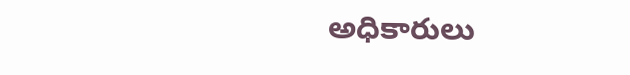అధికారులు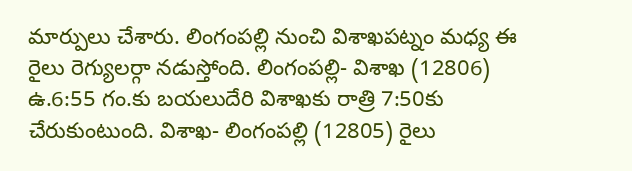మార్పులు చేశారు. లింగంపల్లి నుంచి విశాఖపట్నం మధ్య ఈ రైలు రెగ్యులర్గా నడుస్తోంది. లింగంపల్లి- విశాఖ (12806) ఉ.6:55 గం.కు బయలుదేరి విశాఖకు రాత్రి 7:50కు చేరుకుంటుంది. విశాఖ- లింగంపల్లి (12805) రైలు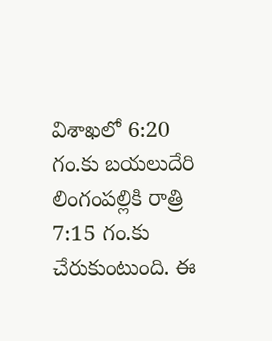విశాఖలో 6:20 గం.కు బయలుదేరి లింగంపల్లికి రాత్రి 7:15 గం.కు చేరుకుంటుంది. ఈ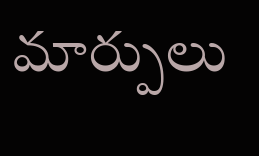మార్పులు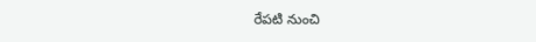రేపటి నుంచి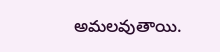అమలవుతాయి.